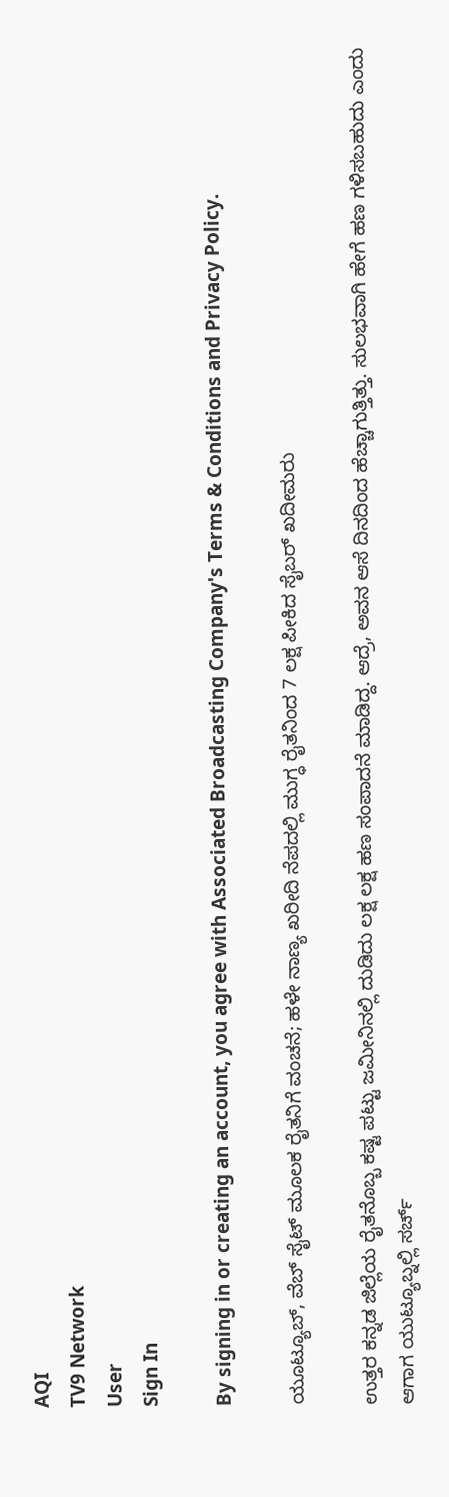AQI
TV9 Network
User
Sign In

By signing in or creating an account, you agree with Associated Broadcasting Company's Terms & Conditions and Privacy Policy.

ಯೂಟ್ಯೂಬ್, ವೆಬ್ ಸೈಟ್ ಮೂಲಕ ರೈತನಿಗೆ ವಂಚನೆ; ಹಳೇ ನಾಣ್ಯ ಖರೀದಿ ನೆಪದಲ್ಲಿ ಮುಗ್ಧ ರೈತನಿಂದ 7 ಲಕ್ಷ ಪೀಕಿದ ಸೈಬರ್ ಖದೀಮರು

ಉತ್ತರ ಕನ್ನಡ ಜಿಲ್ಲೆಯ ರೈತನೊಬ್ಬ ಕಷ್ಟ ಪಟ್ಟು ಜಮೀನಿನಲ್ಲಿ ದುಡಿದು ಲಕ್ಷ ಲಕ್ಷ ಹಣ ಸಂಪಾದನೆ ಮಾಡಿದ್ದ. ಆದ್ರೆ, ಅವನ ಆಸೆ ದಿನದಿಂದ ಹೆಚ್ಚಾಗುತ್ತಿತ್ತು. ಸುಲಭವಾಗಿ ಹೇಗೆ ಹಣ ಗಳಿಸಬಹುದು ಎಂದು ಆಗಾಗ ಯುಟ್ಯೂಬ್ನಲ್ಲಿ ಸರ್ಚ್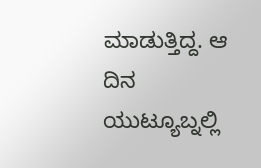ಮಾಡುತ್ತಿದ್ದ. ಆ ದಿನ ಯುಟ್ಯೂಬ್ನಲ್ಲಿ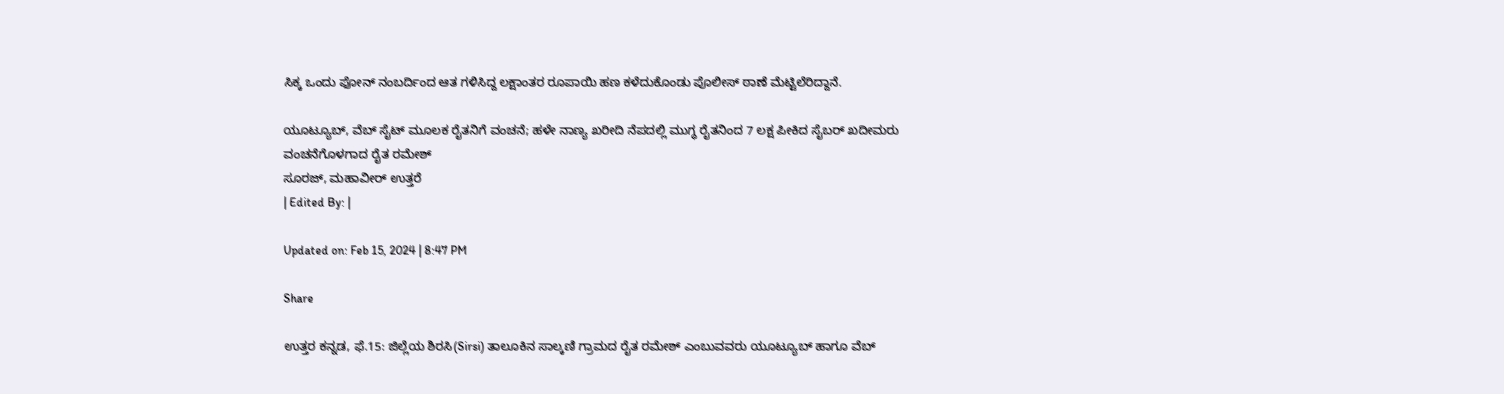ಸಿಕ್ಕ ಒಂದು ಫೋನ್ ನಂಬರ್ದಿಂದ ಆತ ಗಳಿಸಿದ್ದ ಲಕ್ಷಾಂತರ ರೂಪಾಯಿ ಹಣ ಕಳೆದುಕೊಂಡು ಪೊಲೀಸ್ ಠಾಣೆ ಮೆಟ್ಟಿಲೆರಿದ್ದಾನೆ.

ಯೂಟ್ಯೂಬ್, ವೆಬ್ ಸೈಟ್ ಮೂಲಕ ರೈತನಿಗೆ ವಂಚನೆ; ಹಳೇ ನಾಣ್ಯ ಖರೀದಿ ನೆಪದಲ್ಲಿ ಮುಗ್ಧ ರೈತನಿಂದ 7 ಲಕ್ಷ ಪೀಕಿದ ಸೈಬರ್ ಖದೀಮರು
ವಂಚನೆಗೊಳಗಾದ ರೈತ ರಮೇಶ್
ಸೂರಜ್, ಮಹಾವೀರ್ ಉತ್ತರೆ
| Edited By: |

Updated on: Feb 15, 2024 | 8:47 PM

Share

ಉತ್ತರ ಕನ್ನಡ, ಫೆ.15: ಜಿಲ್ಲೆಯ ಶಿರಸಿ(Sirsi) ತಾಲೂಕಿನ ಸಾಲ್ಕಣಿ ಗ್ರಾಮದ ರೈತ ರಮೇಶ್ ಎಂಬುವವರು ಯೂಟ್ಯೂಬ್ ಹಾಗೂ ವೆಬ್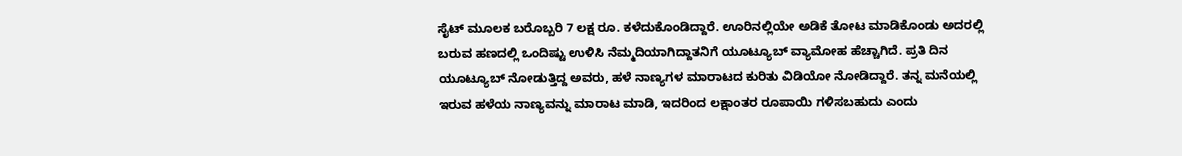ಸೈಟ್ ಮೂಲಕ ಬರೊಬ್ಬರಿ 7 ಲಕ್ಷ ರೂ. ಕಳೆದುಕೊಂಡಿದ್ದಾರೆ. ಊರಿನಲ್ಲಿಯೇ ಅಡಿಕೆ ತೋಟ ಮಾಡಿಕೊಂಡು ಅದರಲ್ಲಿ ಬರುವ ಹಣದಲ್ಲಿ ಒಂದಿಷ್ಟು ಉಳಿಸಿ ನೆಮ್ಮದಿಯಾಗಿದ್ದಾತನಿಗೆ ಯೂಟ್ಯೂಬ್ ವ್ಯಾಮೋಹ ಹೆಚ್ಚಾಗಿದೆ. ಪ್ರತಿ ದಿನ ಯೂಟ್ಯೂಬ್ ನೋಡುತ್ತಿದ್ದ ಅವರು, ಹಳೆ ನಾಣ್ಯಗಳ ಮಾರಾಟದ ಕುರಿತು ವಿಡಿಯೋ ನೋಡಿದ್ದಾರೆ. ತನ್ನ ಮನೆಯಲ್ಲಿ ಇರುವ ಹಳೆಯ ನಾಣ್ಯವನ್ನು ಮಾರಾಟ ಮಾಡಿ, ಇದರಿಂದ ಲಕ್ಷಾಂತರ ರೂಪಾಯಿ ಗಳಿಸಬಹುದು ಎಂದು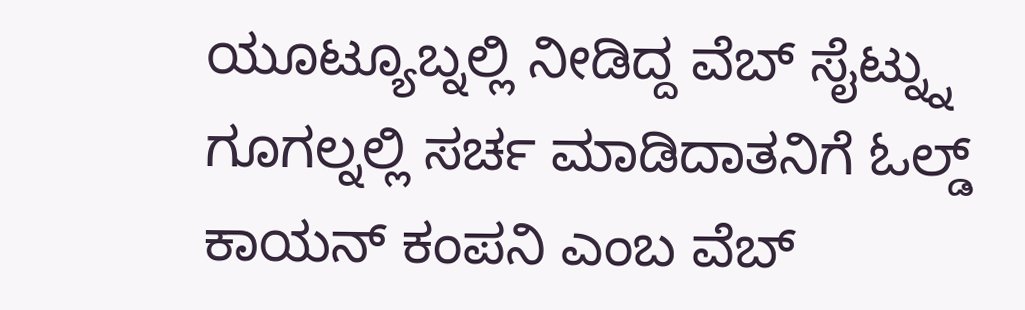ಯೂಟ್ಯೂಬ್ನಲ್ಲಿ ನೀಡಿದ್ದ ವೆಬ್ ಸೈಟ್ನ್ನು ಗೂಗಲ್ನಲ್ಲಿ ಸರ್ಚ ಮಾಡಿದಾತನಿಗೆ ಓಲ್ಡ್ ಕಾಯನ್ ಕಂಪನಿ ಎಂಬ ವೆಬ್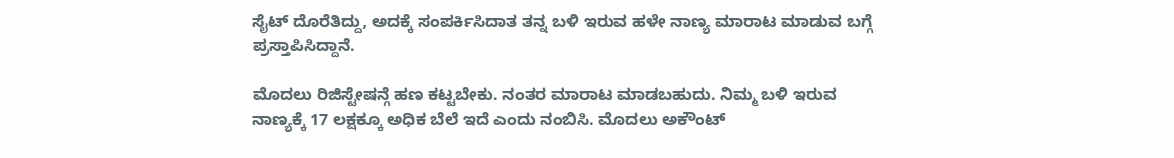ಸೈಟ್ ದೊರೆತಿದ್ದು, ಅದಕ್ಕೆ ಸಂಪರ್ಕಿಸಿದಾತ ತನ್ನ ಬಳಿ ಇರುವ ಹಳೇ ನಾಣ್ಯ ಮಾರಾಟ ಮಾಡುವ ಬಗ್ಗೆ ಪ್ರಸ್ತಾಪಿಸಿದ್ದಾನೆ.

ಮೊದಲು ರಿಜಿಸ್ಟೇಷನ್ಗೆ ಹಣ ಕಟ್ಟಬೇಕು. ನಂತರ ಮಾರಾಟ ಮಾಡಬಹುದು. ನಿಮ್ಮ ಬಳಿ ಇರುವ ನಾಣ್ಯಕ್ಕೆ 17 ಲಕ್ಷಕ್ಕೂ ಅಧಿಕ ಬೆಲೆ ಇದೆ ಎಂದು ನಂಬಿಸಿ. ಮೊದಲು ಅಕೌಂಟ್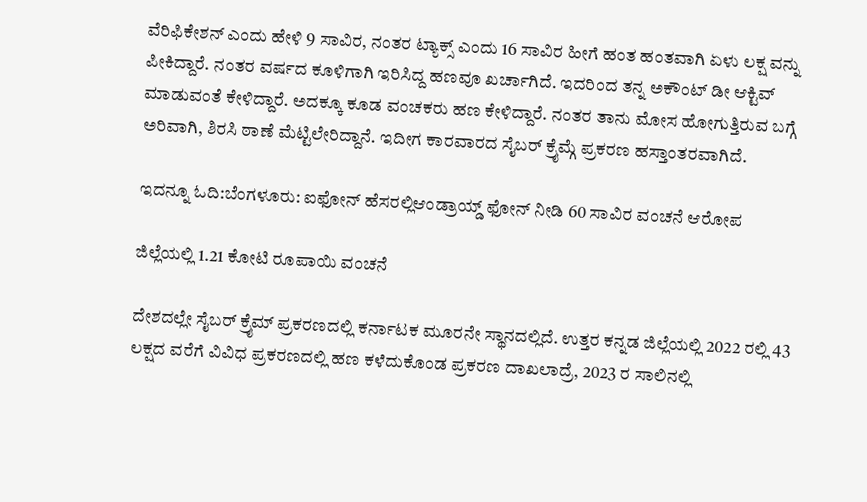ವೆರಿಫಿಕೇಶನ್ ಎಂದು ಹೇಳಿ 9 ಸಾವಿರ, ನಂತರ ಟ್ಯಾಕ್ಸ್ ಎಂದು 16 ಸಾವಿರ ಹೀಗೆ ಹಂತ ಹಂತವಾಗಿ ಏಳು ಲಕ್ಷ ವನ್ನು ಪೀಕಿದ್ದಾರೆ. ನಂತರ ವರ್ಷದ ಕೂಳಿಗಾಗಿ ಇರಿಸಿದ್ದ ಹಣವೂ ಖರ್ಚಾಗಿದೆ. ಇದರಿಂದ ತನ್ನ ಅಕೌಂಟ್ ಡೀ ಆಕ್ಟಿವ್ ಮಾಡುವಂತೆ ಕೇಳಿದ್ದಾರೆ. ಅದಕ್ಕೂ ಕೂಡ ವಂಚಕರು ಹಣ ಕೇಳಿದ್ದಾರೆ. ನಂತರ ತಾನು ಮೋಸ ಹೋಗುತ್ತಿರುವ ಬಗ್ಗೆ ಅರಿವಾಗಿ, ಶಿರಸಿ ಠಾಣೆ ಮೆಟ್ಟಿಲೇರಿದ್ದಾನೆ. ಇದೀಗ ಕಾರವಾರದ ಸೈಬರ್ ಕ್ರೈಮ್ಗೆ ಪ್ರಕರಣ ಹಸ್ತಾಂತರವಾಗಿದೆ.

ಇದನ್ನೂ ಓದಿ:ಬೆಂಗಳೂರು: ಐಫೋನ್ ಹೆಸರಲ್ಲಿಆಂಡ್ರಾಯ್ಡ್ ಫೋನ್ ನೀಡಿ 60 ಸಾವಿರ ವಂಚನೆ ಆರೋಪ

ಜಿಲ್ಲೆಯಲ್ಲಿ 1.21 ಕೋಟಿ ರೂಪಾಯಿ ವಂಚನೆ

ದೇಶದಲ್ಲೇ ಸೈಬರ್ ಕ್ರೈಮ್ ಪ್ರಕರಣದಲ್ಲಿ ಕರ್ನಾಟಕ ಮೂರನೇ ಸ್ಥಾನದಲ್ಲಿದೆ. ಉತ್ತರ ಕನ್ನಡ ಜಿಲ್ಲೆಯಲ್ಲಿ 2022 ರಲ್ಲಿ 43 ಲಕ್ಷದ ವರೆಗೆ ವಿವಿಧ ಪ್ರಕರಣದಲ್ಲಿ ಹಣ ಕಳೆದುಕೊಂಡ ಪ್ರಕರಣ ದಾಖಲಾದ್ರೆ, 2023 ರ ಸಾಲಿನಲ್ಲಿ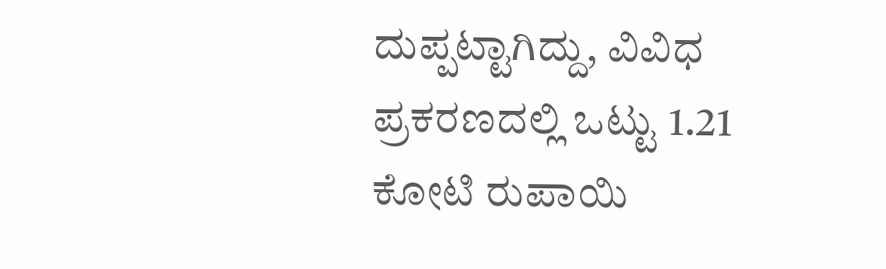ದುಪ್ಪಟ್ಟಾಗಿದ್ದು, ವಿವಿಧ ಪ್ರಕರಣದಲ್ಲಿ ಒಟ್ಟು 1.21 ಕೋಟಿ ರುಪಾಯಿ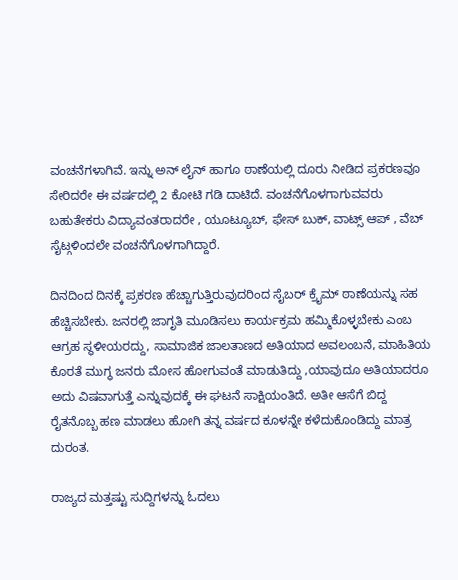ವಂಚನೆಗಳಾಗಿವೆ. ಇನ್ನು ಅನ್ ಲೈನ್ ಹಾಗೂ ಠಾಣೆಯಲ್ಲಿ ದೂರು ನೀಡಿದ ಪ್ರಕರಣವೂ ಸೇರಿದರೇ ಈ ವರ್ಷದಲ್ಲಿ 2 ಕೋಟಿ ಗಡಿ ದಾಟಿದೆ. ವಂಚನೆಗೊಳಗಾಗುವವರು ಬಹುತೇಕರು ವಿದ್ಯಾವಂತರಾದರೇ , ಯೂಟ್ಯೂಬ್, ಫೇಸ್ ಬುಕ್, ವಾಟ್ಸ್ ಆಪ್ , ವೆಬ್ ಸೈಟ್ಗಳಿಂದಲೇ ವಂಚನೆಗೊಳಗಾಗಿದ್ದಾರೆ.

ದಿನದಿಂದ ದಿನಕ್ಕೆ ಪ್ರಕರಣ ಹೆಚ್ಚಾಗುತ್ತಿರುವುದರಿಂದ ಸೈಬರ್ ಕ್ರೈಮ್ ಠಾಣೆಯನ್ನು ಸಹ ಹೆಚ್ಚಿಸಬೇಕು. ಜನರಲ್ಲಿ ಜಾಗೃತಿ ಮೂಡಿಸಲು ಕಾರ್ಯಕ್ರಮ ಹಮ್ಮಿಕೊಳ್ಳಬೇಕು ಎಂಬ ಆಗ್ರಹ ಸ್ಥಳೀಯರದ್ದು, ಸಾಮಾಜಿಕ ಜಾಲತಾಣದ ಅತಿಯಾದ ಅವಲಂಬನೆ, ಮಾಹಿತಿಯ ಕೊರತೆ ಮುಗ್ಧ ಜನರು ಮೋಸ ಹೋಗುವಂತೆ ಮಾಡುತಿದ್ದು ,ಯಾವುದೂ ಅತಿಯಾದರೂ ಅದು ವಿಷವಾಗುತ್ತೆ ಎನ್ನುವುದಕ್ಕೆ ಈ ಘಟನೆ ಸಾಕ್ಷಿಯಂತಿದೆ. ಅತೀ ಆಸೆಗೆ ಬಿದ್ದ ರೈತನೊಬ್ಬ ಹಣ ಮಾಡಲು ಹೋಗಿ ತನ್ನ ವರ್ಷದ ಕೂಳನ್ನೇ ಕಳೆದುಕೊಂಡಿದ್ದು ಮಾತ್ರ ದುರಂತ.

ರಾಜ್ಯದ ಮತ್ತಷ್ಟು ಸುದ್ದಿಗಳನ್ನು ಓದಲು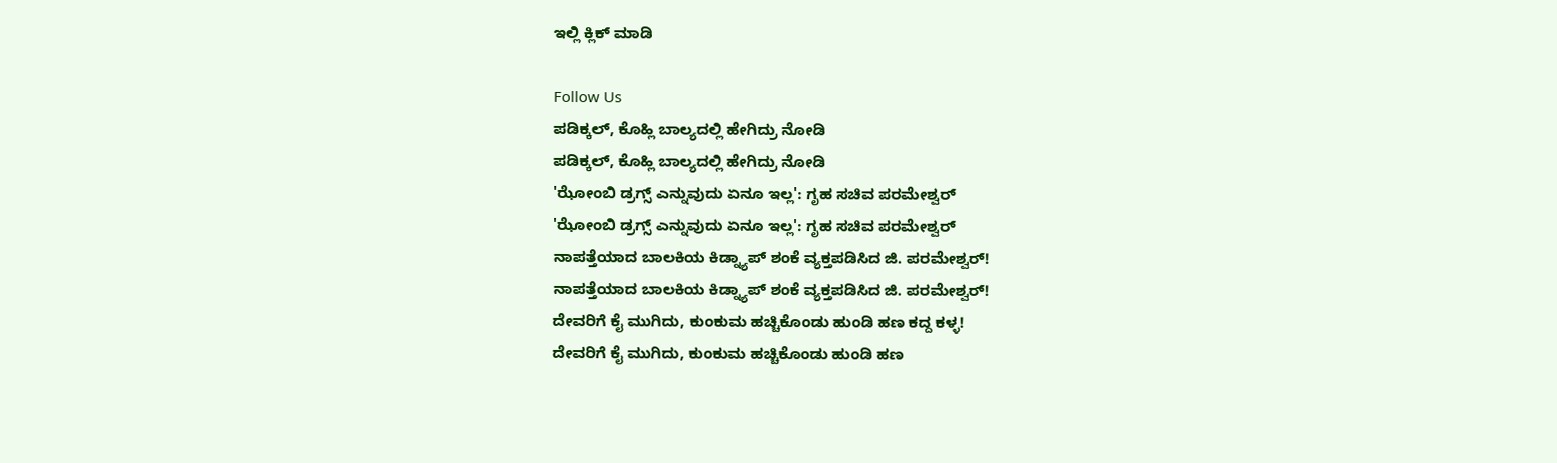ಇಲ್ಲಿ ಕ್ಲಿಕ್ ಮಾಡಿ

Follow Us
ಪಡಿಕ್ಕಲ್, ಕೊಹ್ಲಿ ಬಾಲ್ಯದಲ್ಲಿ ಹೇಗಿದ್ರು ನೋಡಿ
ಪಡಿಕ್ಕಲ್, ಕೊಹ್ಲಿ ಬಾಲ್ಯದಲ್ಲಿ ಹೇಗಿದ್ರು ನೋಡಿ
'ಝೋಂಬಿ ಡ್ರಗ್ಸ್ ಎನ್ನುವುದು ಏನೂ ಇಲ್ಲ': ಗೃಹ ಸಚಿವ ಪರಮೇಶ್ವರ್
'ಝೋಂಬಿ ಡ್ರಗ್ಸ್ ಎನ್ನುವುದು ಏನೂ ಇಲ್ಲ': ಗೃಹ ಸಚಿವ ಪರಮೇಶ್ವರ್
ನಾಪತ್ತೆಯಾದ ಬಾಲಕಿಯ ಕಿಡ್ನ್ಯಾಪ್ ಶಂಕೆ ವ್ಯಕ್ತಪಡಿಸಿದ ಜಿ. ಪರಮೇಶ್ವರ್!
ನಾಪತ್ತೆಯಾದ ಬಾಲಕಿಯ ಕಿಡ್ನ್ಯಾಪ್ ಶಂಕೆ ವ್ಯಕ್ತಪಡಿಸಿದ ಜಿ. ಪರಮೇಶ್ವರ್!
ದೇವರಿಗೆ ಕೈ ಮುಗಿದು, ಕುಂಕುಮ ಹಚ್ಚಿಕೊಂಡು ಹುಂಡಿ ಹಣ ಕದ್ದ ಕಳ್ಳ!
ದೇವರಿಗೆ ಕೈ ಮುಗಿದು, ಕುಂಕುಮ ಹಚ್ಚಿಕೊಂಡು ಹುಂಡಿ ಹಣ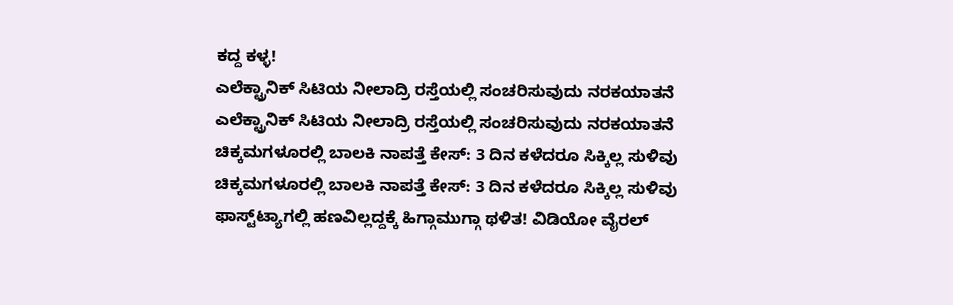ಕದ್ದ ಕಳ್ಳ!
ಎಲೆಕ್ಟ್ರಾನಿಕ್ ಸಿಟಿಯ ನೀಲಾದ್ರಿ ರಸ್ತೆಯಲ್ಲಿ ಸಂಚರಿಸುವುದು ನರಕಯಾತನೆ
ಎಲೆಕ್ಟ್ರಾನಿಕ್ ಸಿಟಿಯ ನೀಲಾದ್ರಿ ರಸ್ತೆಯಲ್ಲಿ ಸಂಚರಿಸುವುದು ನರಕಯಾತನೆ
ಚಿಕ್ಕಮಗಳೂರಲ್ಲಿ ಬಾಲಕಿ ನಾಪತ್ತೆ ಕೇಸ್: 3 ದಿನ ಕಳೆದರೂ ಸಿಕ್ಕಿಲ್ಲ ಸುಳಿವು
ಚಿಕ್ಕಮಗಳೂರಲ್ಲಿ ಬಾಲಕಿ ನಾಪತ್ತೆ ಕೇಸ್: 3 ದಿನ ಕಳೆದರೂ ಸಿಕ್ಕಿಲ್ಲ ಸುಳಿವು
ಫಾಸ್ಟ್‌ಟ್ಯಾಗಲ್ಲಿ ಹಣವಿಲ್ಲದ್ದಕ್ಕೆ ಹಿಗ್ಗಾಮುಗ್ಗಾ ಥಳಿತ! ವಿಡಿಯೋ ವೈರಲ್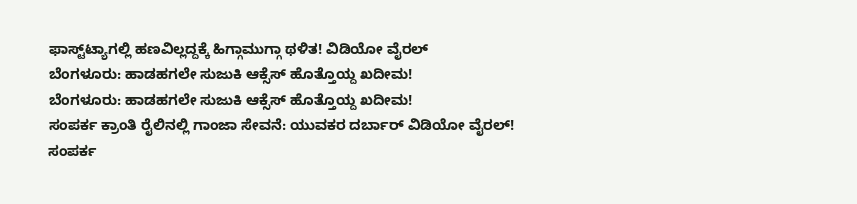ಫಾಸ್ಟ್‌ಟ್ಯಾಗಲ್ಲಿ ಹಣವಿಲ್ಲದ್ದಕ್ಕೆ ಹಿಗ್ಗಾಮುಗ್ಗಾ ಥಳಿತ! ವಿಡಿಯೋ ವೈರಲ್
ಬೆಂಗಳೂರು: ಹಾಡಹಗಲೇ ಸುಜುಕಿ ಆಕ್ಸೆಸ್ ಹೊತ್ತೊಯ್ದ ಖದೀಮ!
ಬೆಂಗಳೂರು: ಹಾಡಹಗಲೇ ಸುಜುಕಿ ಆಕ್ಸೆಸ್ ಹೊತ್ತೊಯ್ದ ಖದೀಮ!
ಸಂಪರ್ಕ ಕ್ರಾಂತಿ ರೈಲಿನಲ್ಲಿ ಗಾಂಜಾ ಸೇವನೆ: ಯುವಕರ ದರ್ಬಾರ್ ವಿಡಿಯೋ ವೈರಲ್!
ಸಂಪರ್ಕ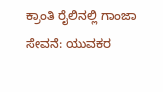ಕ್ರಾಂತಿ ರೈಲಿನಲ್ಲಿ ಗಾಂಜಾ ಸೇವನೆ: ಯುವಕರ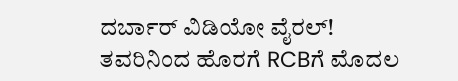ದರ್ಬಾರ್ ವಿಡಿಯೋ ವೈರಲ್!
ತವರಿನಿಂದ ಹೊರಗೆ RCBಗೆ ಮೊದಲ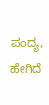ಪಂದ್ಯ, ಹೇಗಿದೆ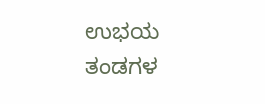ಉಭಯ ತಂಡಗಳ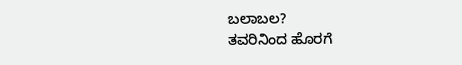ಬಲಾಬಲ?
ತವರಿನಿಂದ ಹೊರಗೆ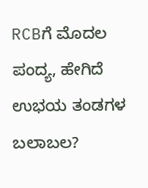RCBಗೆ ಮೊದಲ ಪಂದ್ಯ, ಹೇಗಿದೆ ಉಭಯ ತಂಡಗಳ ಬಲಾಬಲ?